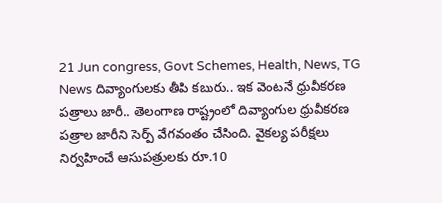21 Jun congress, Govt Schemes, Health, News, TG News దివ్యాంగులకు తీపి కబురు.. ఇక వెంటనే ధ్రువీకరణ పత్రాలు జారీ.. తెలంగాణ రాష్ట్రంలో దివ్యాంగుల ధ్రువీకరణ పత్రాల జారీని సెర్ప్ వేగవంతం చేసింది. వైకల్య పరీక్షలు నిర్వహించే ఆసుపత్రులకు రూ.10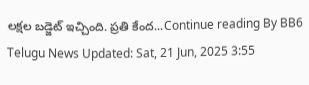లక్షల బడ్జెట్ ఇచ్చింది. ప్రతి కేంద...Continue reading By BB6 Telugu News Updated: Sat, 21 Jun, 2025 3:55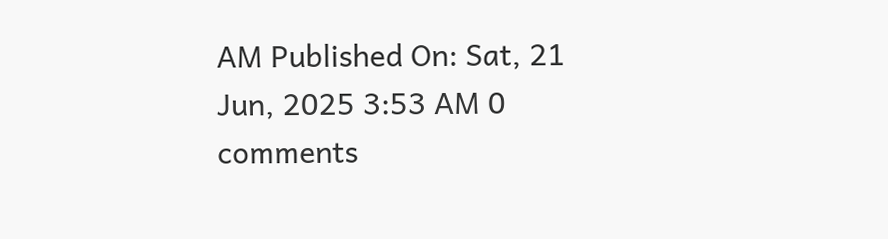AM Published On: Sat, 21 Jun, 2025 3:53 AM 0 comments